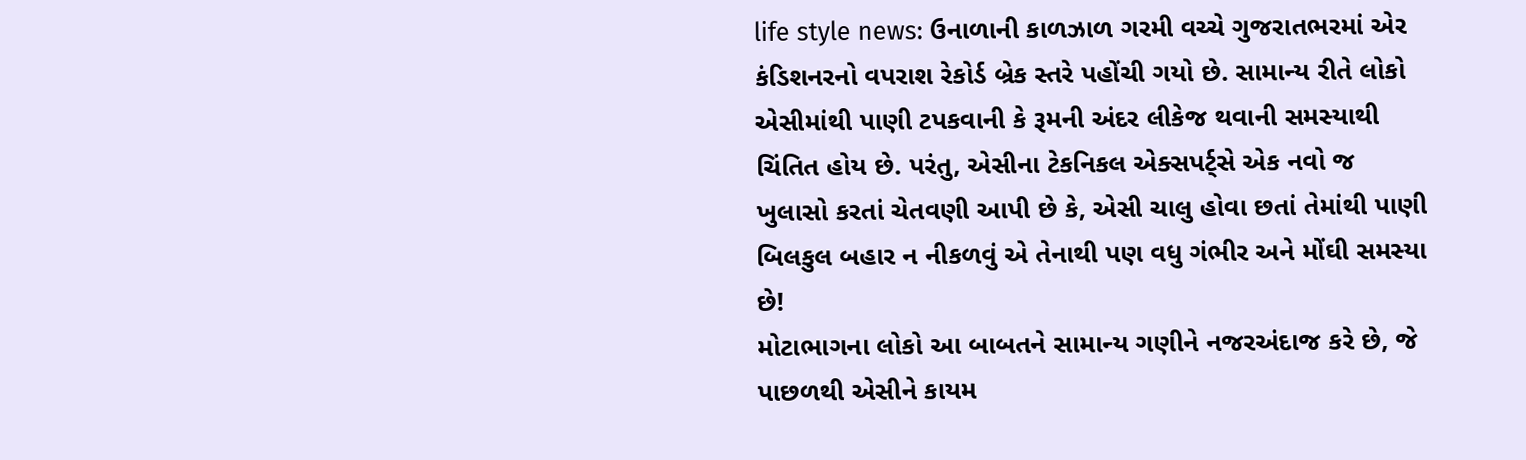life style news: ઉનાળાની કાળઝાળ ગરમી વચ્ચે ગુજરાતભરમાં એર કંડિશનરનો વપરાશ રેકોર્ડ બ્રેક સ્તરે પહોંચી ગયો છે. સામાન્ય રીતે લોકો એસીમાંથી પાણી ટપકવાની કે રૂમની અંદર લીકેજ થવાની સમસ્યાથી ચિંતિત હોય છે. પરંતુ, એસીના ટેકનિકલ એક્સપર્ટ્સે એક નવો જ ખુલાસો કરતાં ચેતવણી આપી છે કે, એસી ચાલુ હોવા છતાં તેમાંથી પાણી બિલકુલ બહાર ન નીકળવું એ તેનાથી પણ વધુ ગંભીર અને મોંઘી સમસ્યા છે!
મોટાભાગના લોકો આ બાબતને સામાન્ય ગણીને નજરઅંદાજ કરે છે, જે પાછળથી એસીને કાયમ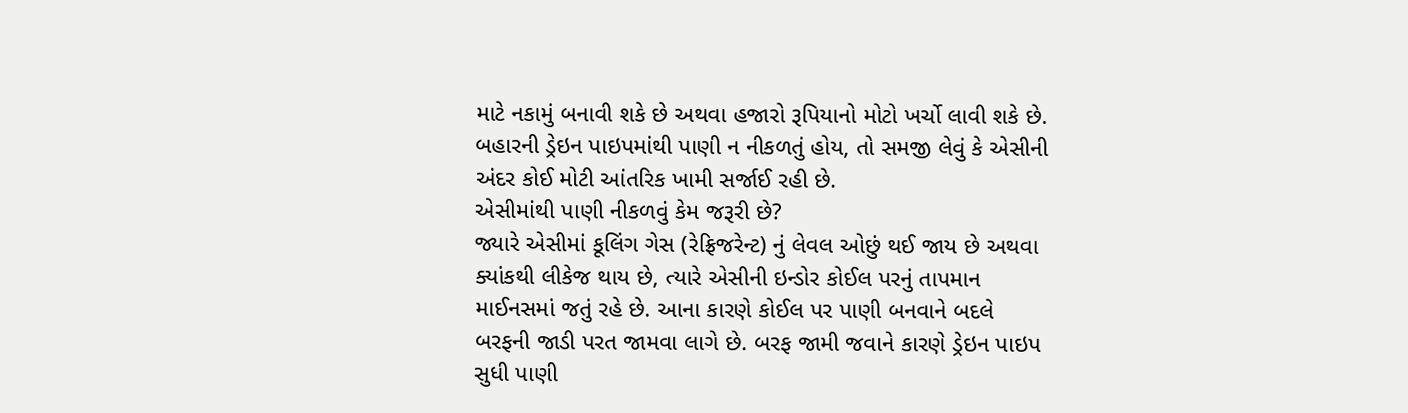માટે નકામું બનાવી શકે છે અથવા હજારો રૂપિયાનો મોટો ખર્ચો લાવી શકે છે. બહારની ડ્રેઇન પાઇપમાંથી પાણી ન નીકળતું હોય, તો સમજી લેવું કે એસીની અંદર કોઈ મોટી આંતરિક ખામી સર્જાઈ રહી છે.
એસીમાંથી પાણી નીકળવું કેમ જરૂરી છે?
જ્યારે એસીમાં કૂલિંગ ગેસ (રેફ્રિજરેન્ટ) નું લેવલ ઓછું થઈ જાય છે અથવા ક્યાંકથી લીકેજ થાય છે, ત્યારે એસીની ઇન્ડોર કોઈલ પરનું તાપમાન માઈનસમાં જતું રહે છે. આના કારણે કોઈલ પર પાણી બનવાને બદલે બરફની જાડી પરત જામવા લાગે છે. બરફ જામી જવાને કારણે ડ્રેઇન પાઇપ સુધી પાણી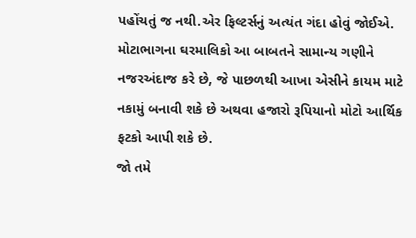પહોંચતું જ નથી.એર ફિલ્ટર્સનું અત્યંત ગંદા હોવું જોઈએ. મોટાભાગના ઘરમાલિકો આ બાબતને સામાન્ય ગણીને નજરઅંદાજ કરે છે, જે પાછળથી આખા એસીને કાયમ માટે નકામું બનાવી શકે છે અથવા હજારો રૂપિયાનો મોટો આર્થિક ફટકો આપી શકે છે.
જો તમે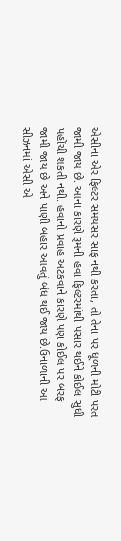એસીના એર ફિલ્ટર સમયસર સાફ નથી કરતા, તો તેના પર ધૂળની મોટી પરત જામી જાય છે. આના કારણે રૂમની હવા ફિલ્ટરમાંથી પસાર થઈને કોઈલ સુધી પહોંચી શકતી નથી. હવાનો પ્રવાહ અટકવાને કારણે પણ કોઈલ પર બરફ જામી જાય છે અને પાણી બહાર આવતું બંધ થઈ જાય છે.ઉનાળાની આ સીઝનમાં એસી એ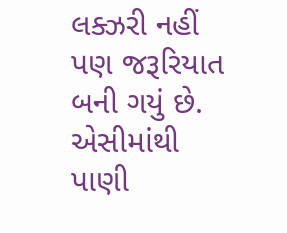લક્ઝરી નહીં પણ જરૂરિયાત બની ગયું છે. એસીમાંથી પાણી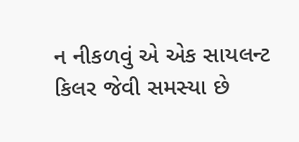ન નીકળવું એ એક સાયલન્ટ કિલર જેવી સમસ્યા છે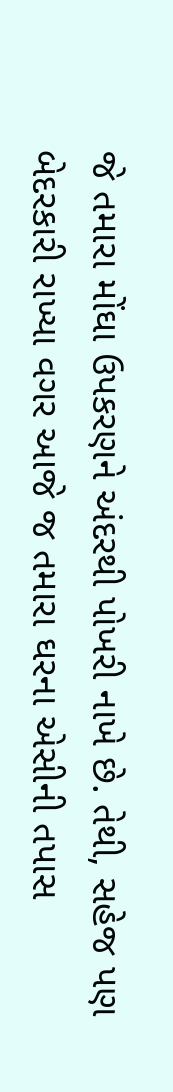જે તમારા મોંઘા ઉપકરણને અંદરથી પોખરી નાખે છે. તેથી, સહેજ પણ બેદરકારી રાખ્યા વગર આજે જ તમારા ઘરના એસીની તપાસ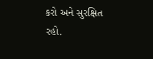કરો અને સુરક્ષિત રહો.